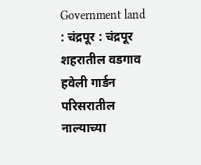Government land : चंद्रपूर : चंद्रपूर शहरातील वडगाव हवेली गार्डन परिसरातील नाल्याच्या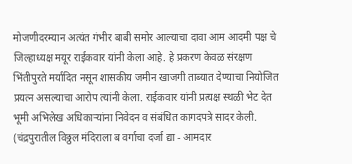मोजणीदरम्यान अत्यंत गंभीर बाबी समोर आल्याचा दावा आम आदमी पक्ष चे जिल्हाध्यक्ष मयूर राईकवार यांनी केला आहे. हे प्रकरण केवळ संरक्षण भिंतीपुरते मर्यादित नसून शासकीय जमीन खाजगी ताब्यात देण्याचा नियोजित प्रयत्न असल्याचा आरोप त्यांनी केला. राईकवार यांनी प्रत्यक्ष स्थळी भेट देत भूमी अभिलेख अधिकाऱ्यांना निवेदन व संबंधित कागदपत्रे सादर केली. (चंद्रपुरातील विठ्ठल मंदिराला ब वर्गाचा दर्जा द्या - आमदार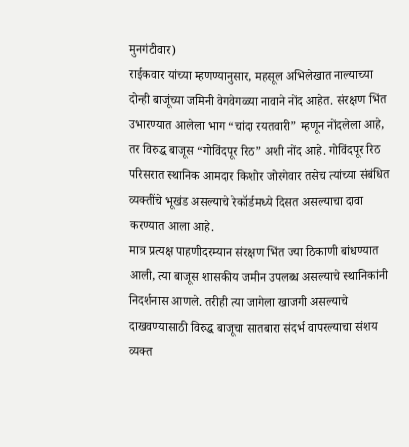मुनगंटीवार)
राईकवार यांच्या म्हणण्यानुसार, महसूल अभिलेखात नाल्याच्या दोन्ही बाजूंच्या जमिनी वेगवेगळ्या नावाने नोंद आहेत. संरक्षण भिंत उभारण्यात आलेला भाग “चांदा रयतवारी” म्हणून नोंदलेला आहे, तर विरुद्ध बाजूस “गोविंदपूर रिठ” अशी नोंद आहे. गोविंदपूर रिठ परिसरात स्थानिक आमदार किशोर जोरगेवार तसेच त्यांच्या संबंधित व्यक्तींचे भूखंड असल्याचे रेकॉर्डमध्ये दिसत असल्याचा दावा करण्यात आला आहे.
मात्र प्रत्यक्ष पाहणीदरम्यान संरक्षण भिंत ज्या ठिकाणी बांधण्यात आली, त्या बाजूस शासकीय जमीन उपलब्ध असल्याचे स्थानिकांनी निदर्शनास आणले. तरीही त्या जागेला खाजगी असल्याचे दाखवण्यासाठी विरुद्ध बाजूचा सातबारा संदर्भ वापरल्याचा संशय व्यक्त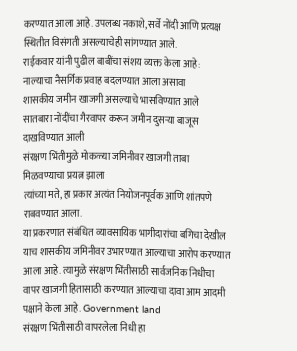करण्यात आला आहे. उपलब्ध नकाशे, सर्वे नोंदी आणि प्रत्यक्ष स्थितीत विसंगती असल्याचेही सांगण्यात आले.
राईकवार यांनी पुढील बाबींचा संशय व्यक्त केला आहे:
नाल्याचा नैसर्गिक प्रवाह बदलण्यात आला असावा
शासकीय जमीन खाजगी असल्याचे भासविण्यात आले
सातबारा नोंदींचा गैरवापर करून जमीन दुसऱ्या बाजूस दाखविण्यात आली
संरक्षण भिंतीमुळे मोकळ्या जमिनीवर खाजगी ताबा मिळवण्याचा प्रयत्न झाला
त्यांच्या मते, हा प्रकार अत्यंत नियोजनपूर्वक आणि शांतपणे राबवण्यात आला.
या प्रकरणात संबंधित व्यावसायिक भागीदारांचा बगिचा देखील याच शासकीय जमिनीवर उभारण्यात आल्याचा आरोप करण्यात आला आहे. त्यामुळे संरक्षण भिंतीसाठी सार्वजनिक निधीचा वापर खाजगी हितासाठी करण्यात आल्याचा दावा आम आदमी पक्षाने केला आहे. Government land
संरक्षण भिंतीसाठी वापरलेला निधी हा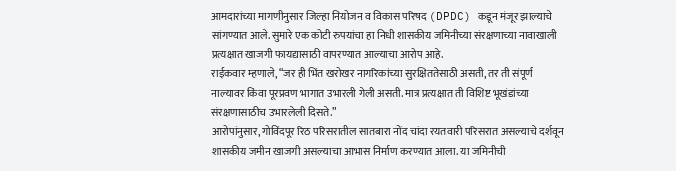आमदारांच्या मागणीनुसार जिल्हा नियोजन व विकास परिषद (DPDC) कडून मंजूर झाल्याचे सांगण्यात आले. सुमारे एक कोटी रुपयांचा हा निधी शासकीय जमिनीच्या संरक्षणाच्या नावाखाली प्रत्यक्षात खाजगी फायद्यासाठी वापरण्यात आल्याचा आरोप आहे.
राईकवार म्हणाले, “जर ही भिंत खरोखर नागरिकांच्या सुरक्षिततेसाठी असती, तर ती संपूर्ण नाल्यावर किंवा पूरप्रवण भागात उभारली गेली असती. मात्र प्रत्यक्षात ती विशिष्ट भूखंडांच्या संरक्षणासाठीच उभारलेली दिसते.”
आरोपांनुसार, गोविंदपूर रिठ परिसरातील सातबारा नोंद चांदा रयतवारी परिसरात असल्याचे दर्शवून शासकीय जमीन खाजगी असल्याचा आभास निर्माण करण्यात आला. या जमिनीची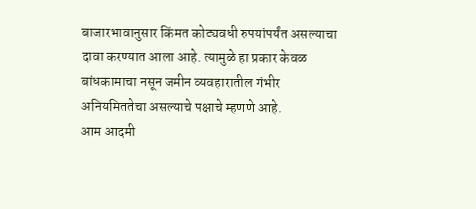बाजारभावानुसार किंमत कोट्यवधी रुपयांपर्यंत असल्याचा दावा करण्यात आला आहे. त्यामुळे हा प्रकार केवळ बांधकामाचा नसून जमीन व्यवहारातील गंभीर अनियमिततेचा असल्याचे पक्षाचे म्हणणे आहे.
आम आदमी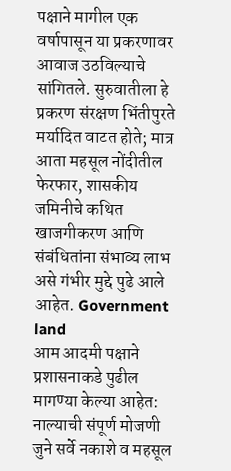पक्षाने मागील एक वर्षापासून या प्रकरणावर आवाज उठविल्याचे सांगितले. सुरुवातीला हे प्रकरण संरक्षण भिंतीपुरते मर्यादित वाटत होते; मात्र आता महसूल नोंदीतील फेरफार, शासकीय जमिनीचे कथित खाजगीकरण आणि संबंधितांना संभाव्य लाभ असे गंभीर मुद्दे पुढे आले आहेत. Government land
आम आदमी पक्षाने प्रशासनाकडे पुढील मागण्या केल्या आहेत:
नाल्याची संपूर्ण मोजणी जुने सर्वे नकाशे व महसूल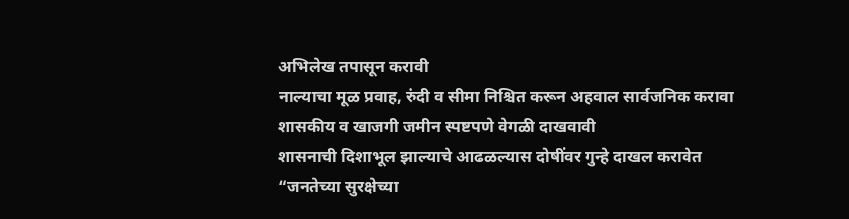अभिलेख तपासून करावी
नाल्याचा मूळ प्रवाह, रुंदी व सीमा निश्चित करून अहवाल सार्वजनिक करावा
शासकीय व खाजगी जमीन स्पष्टपणे वेगळी दाखवावी
शासनाची दिशाभूल झाल्याचे आढळल्यास दोषींवर गुन्हे दाखल करावेत
“जनतेच्या सुरक्षेच्या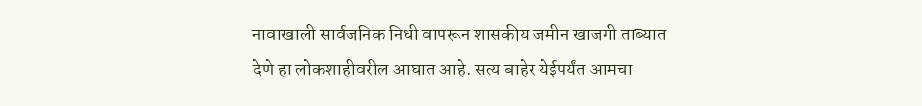नावाखाली सार्वजनिक निधी वापरून शासकीय जमीन खाजगी ताब्यात देणे हा लोकशाहीवरील आघात आहे. सत्य बाहेर येईपर्यंत आमचा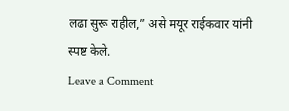लढा सुरू राहील,” असे मयूर राईकवार यांनी स्पष्ट केले.
Leave a Comment